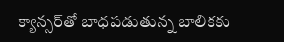క్యాన్స‌ర్‌తో బాధ‌ప‌డుతున్న బాలిక‌కు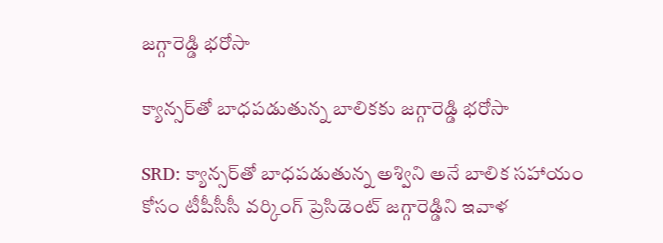జ‌గ్గారెడ్డి భ‌రోసా

క్యాన్స‌ర్‌తో బాధ‌ప‌డుతున్న బాలిక‌కు జ‌గ్గారెడ్డి భ‌రోసా

SRD: క్యాన్సర్‌తో బాధపడుతున్న అశ్విని అనే బాలిక సహాయం కోసం టీపీసీసీ వర్కింగ్ ప్రెసిడెంట్ జగ్గారెడ్డిని ఇవాళ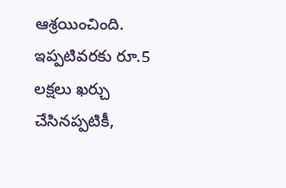ఆశ్రయించింది. ఇప్పటివరకు రూ.5 లక్షలు ఖర్చు చేసినప్పటికీ,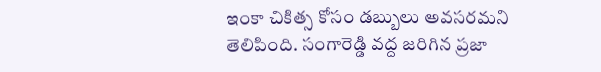ఇంకా చికిత్స కోసం డబ్బులు అవసరమని తెలిపింది. సంగారెడ్డి వద్ద జరిగిన ప్రజా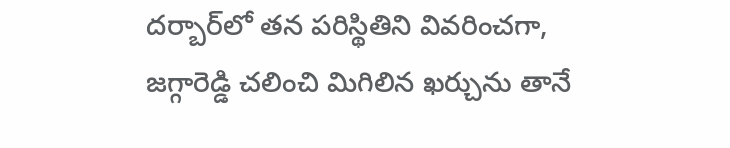దర్బార్‌లో తన పరిస్థితిని వివరించగా, జగ్గారెడ్డి చలించి మిగిలిన ఖర్చును తానే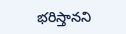భరిస్తానని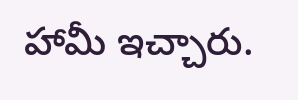హామీ ఇచ్చారు.